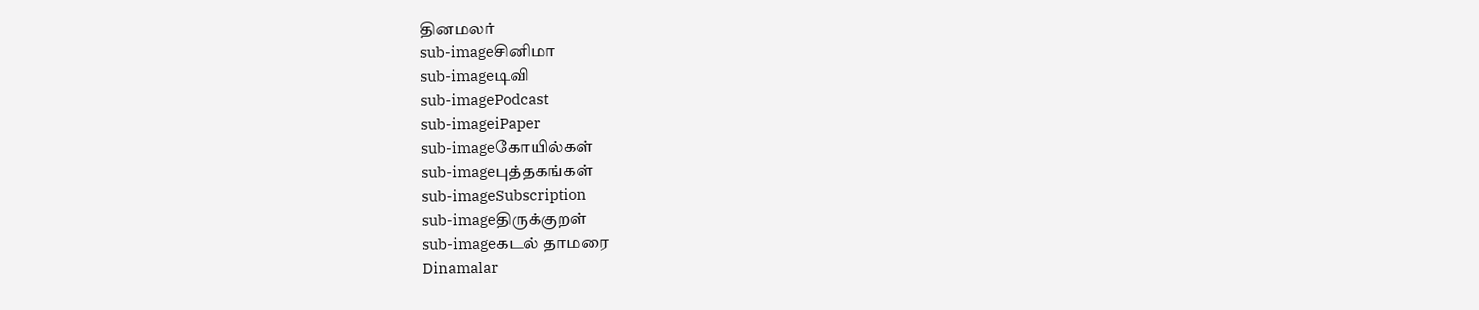தினமலர்
sub-imageசினிமா
sub-imageடிவி
sub-imagePodcast
sub-imageiPaper
sub-imageகோயில்கள்
sub-imageபுத்தகங்கள்
sub-imageSubscription
sub-imageதிருக்குறள்
sub-imageகடல் தாமரை
Dinamalar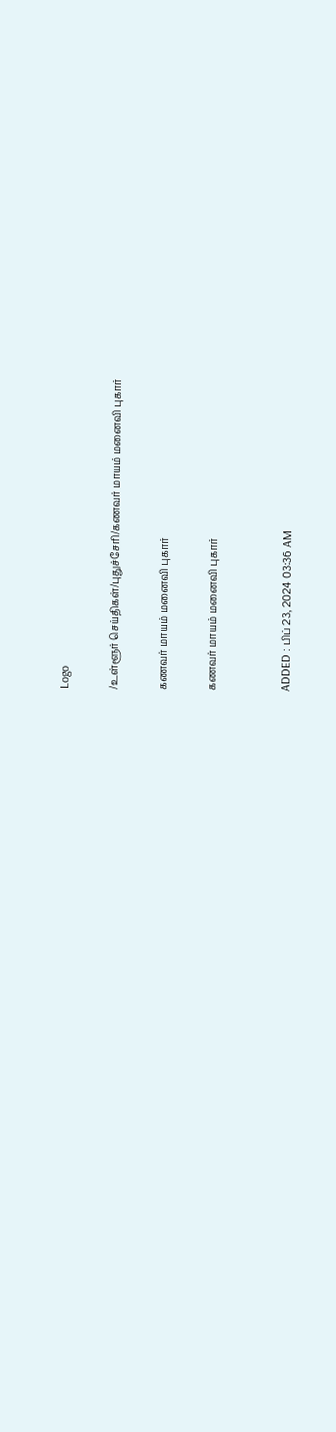Logo

/உள்ளூர் செய்திகள்/புதுச்சேரி/கணவர் மாயம் மனைவி புகார்

கணவர் மாயம் மனைவி புகார்

கணவர் மாயம் மனைவி புகார்


ADDED : பிப் 23, 2024 03:36 AM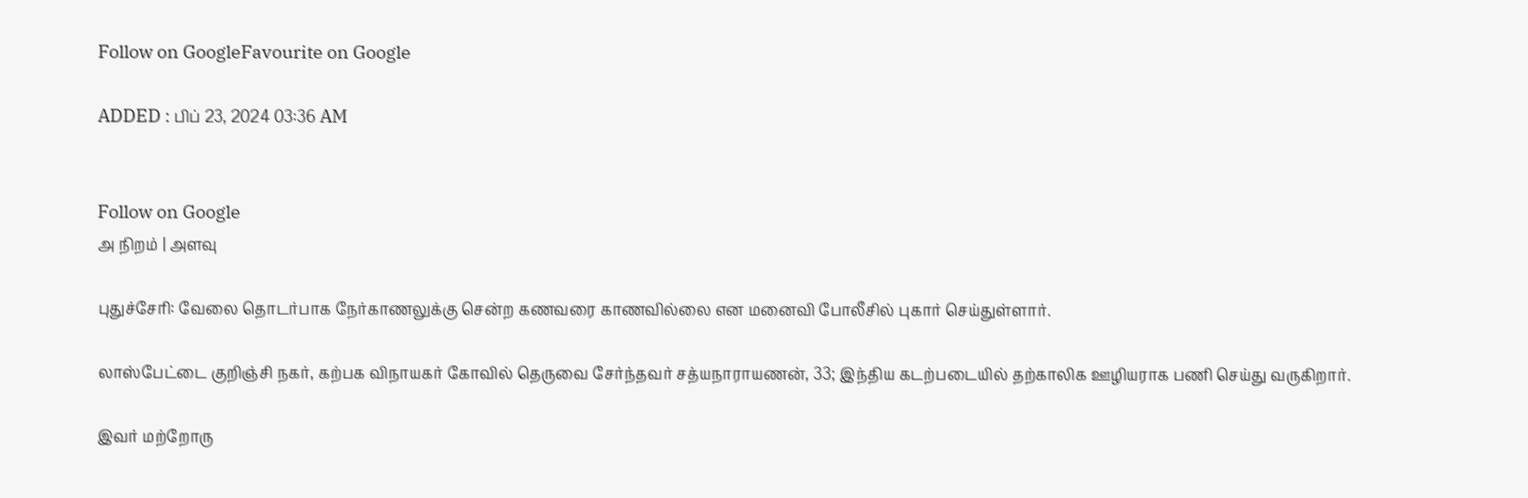Follow on GoogleFavourite on Google

ADDED : பிப் 23, 2024 03:36 AM


Follow on Google
அ நிறம் | அளவு

புதுச்சேரி: வேலை தொடர்பாக நேர்காணலுக்கு சென்ற கணவரை காணவில்லை என மனைவி போலீசில் புகார் செய்துள்ளார்.

லாஸ்பேட்டை குறிஞ்சி நகர், கற்பக விநாயகர் கோவில் தெருவை சேர்ந்தவர் சத்யநாராயணன், 33; இந்திய கடற்படையில் தற்காலிக ஊழியராக பணி செய்து வருகிறார்.

இவர் மற்றோரு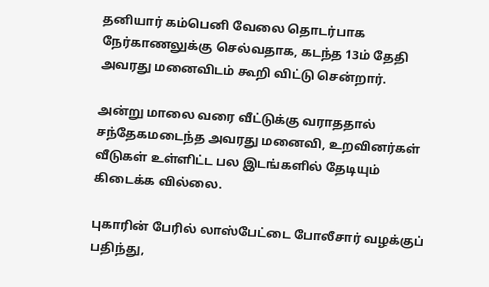தனியார் கம்பெனி வேலை தொடர்பாக நேர்காணலுக்கு செல்வதாக, கடந்த 13ம் தேதி அவரது மனைவிடம் கூறி விட்டு சென்றார்.

அன்று மாலை வரை வீட்டுக்கு வராததால் சந்தேகமடைந்த அவரது மனைவி, உறவினர்கள் வீடுகள் உள்ளிட்ட பல இடங்களில் தேடியும் கிடைக்க வில்லை.

புகாரின் பேரில் லாஸ்பேட்டை போலீசார் வழக்குப் பதிந்து,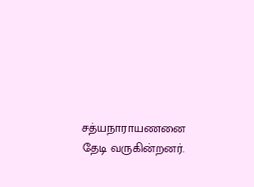சத்யநாராயணனை தேடி வருகின்றனர்.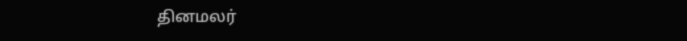தினமலர்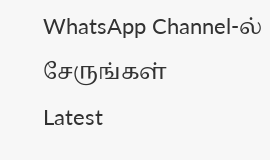WhatsApp Channel-ல் சேருங்கள்
Latest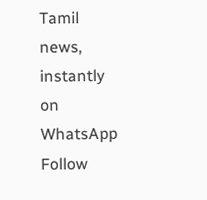Tamil news, instantly on WhatsApp
Follow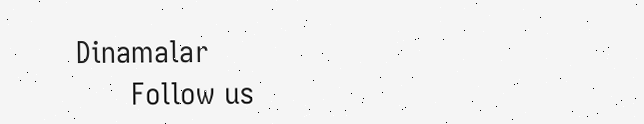Dinamalar
      Follow us